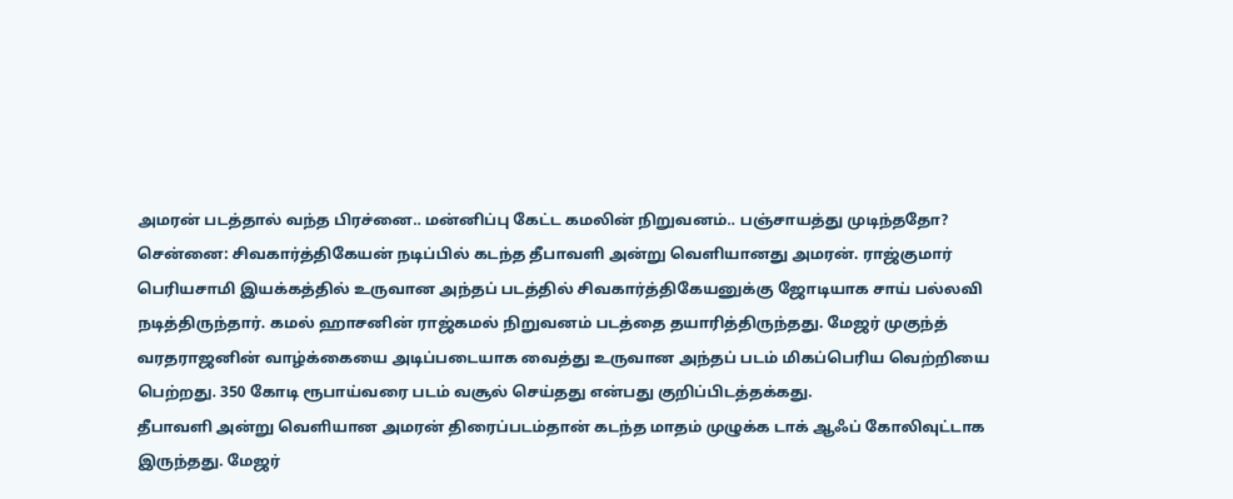அமரன் படத்தால் வந்த பிரச்னை.. மன்னிப்பு கேட்ட கமலின் நிறுவனம்.. பஞ்சாயத்து முடிந்ததோ?
சென்னை: சிவகார்த்திகேயன் நடிப்பில் கடந்த தீபாவளி அன்று வெளியானது அமரன். ராஜ்குமார் பெரியசாமி இயக்கத்தில் உருவான அந்தப் படத்தில் சிவகார்த்திகேயனுக்கு ஜோடியாக சாய் பல்லவி நடித்திருந்தார். கமல் ஹாசனின் ராஜ்கமல் நிறுவனம் படத்தை தயாரித்திருந்தது. மேஜர் முகுந்த் வரதராஜனின் வாழ்க்கையை அடிப்படையாக வைத்து உருவான அந்தப் படம் மிகப்பெரிய வெற்றியை பெற்றது. 350 கோடி ரூபாய்வரை படம் வசூல் செய்தது என்பது குறிப்பிடத்தக்கது.
தீபாவளி அன்று வெளியான அமரன் திரைப்படம்தான் கடந்த மாதம் முழுக்க டாக் ஆஃப் கோலிவுட்டாக இருந்தது. மேஜர்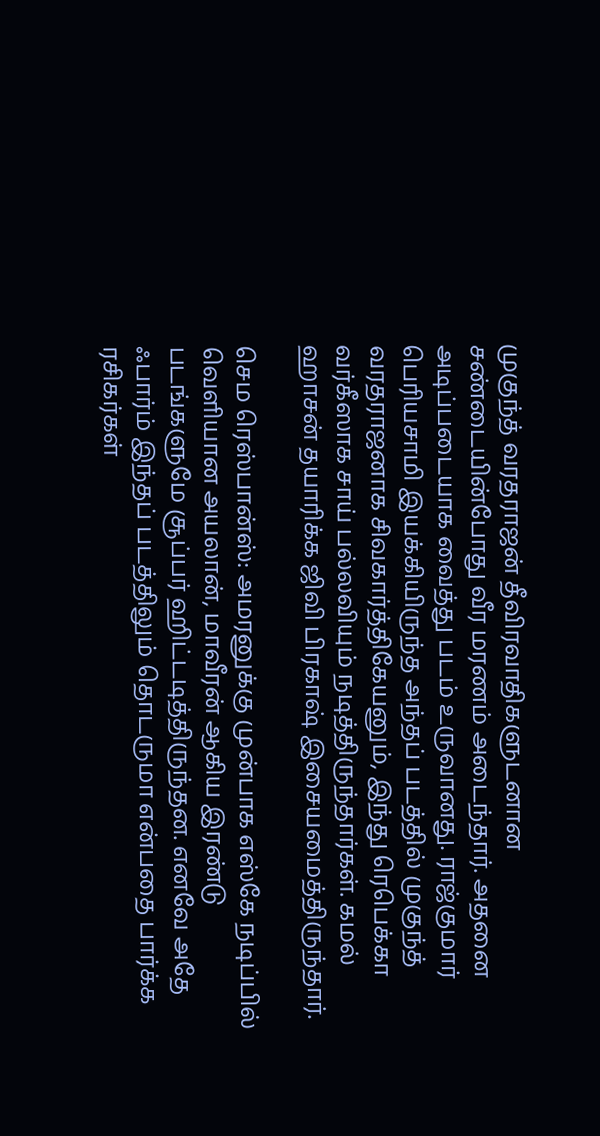முகுந்த் வரதராஜன் தீவிரவாதிகளுடனான சண்டையின்போது வீர மரணம் அடைந்தார். அதனை அடிப்படையாக வைத்து படம் உருவானது. ராஜ்குமார் பெரியசாமி இயக்கியிருந்த அந்தப் படத்தில் முகுந்த் வரதராஜனாக சிவகார்த்திகேயனும், இந்து ரெபெக்கா வர்கீஸாக சாய் பல்லவியும் நடித்திருந்தார்கள். கமல் ஹாசன் தயாரிக்க ஜிவி பிரகாஷ் இசையமைத்திருந்தார்.

செம ரெஸ்பான்ஸ்: அமரனுக்கு முன்பாக எஸ்கே நடிப்பில் வெளியான அயலான், மாவீரன் ஆகிய இரண்டு படங்களுமே சூப்பர் ஹிட்டடித்திருந்தன. எனவே அதே ஃபார்ம் இந்தப் படத்திலும் தொடருமா என்பதை பார்க்க ரசிகர்கள்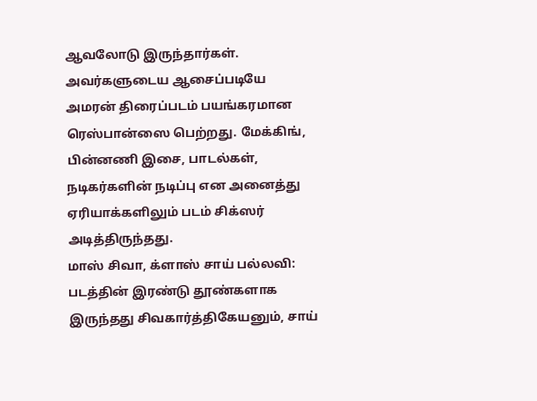ஆவலோடு இருந்தார்கள். அவர்களுடைய ஆசைப்படியே அமரன் திரைப்படம் பயங்கரமான ரெஸ்பான்ஸை பெற்றது. மேக்கிங், பின்னணி இசை, பாடல்கள், நடிகர்களின் நடிப்பு என அனைத்து ஏரியாக்களிலும் படம் சிக்ஸர் அடித்திருந்தது.
மாஸ் சிவா, க்ளாஸ் சாய் பல்லவி: படத்தின் இரண்டு தூண்களாக இருந்தது சிவகார்த்திகேயனும், சாய்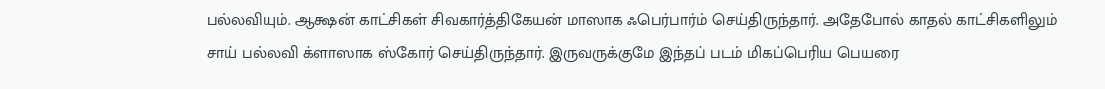பல்லவியும். ஆக்ஷன் காட்சிகள் சிவகார்த்திகேயன் மாஸாக ஃபெர்பார்ம் செய்திருந்தார். அதேபோல் காதல் காட்சிகளிலும் சாய் பல்லவி க்ளாஸாக ஸ்கோர் செய்திருந்தார். இருவருக்குமே இந்தப் படம் மிகப்பெரிய பெயரை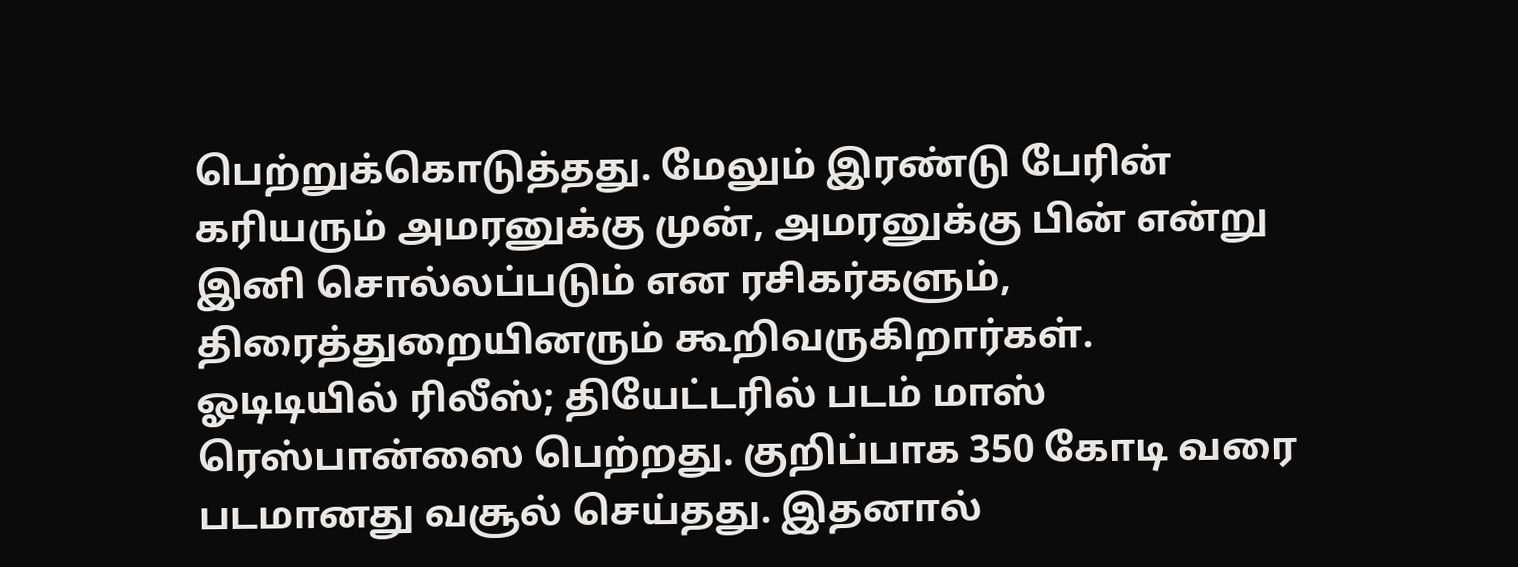பெற்றுக்கொடுத்தது. மேலும் இரண்டு பேரின் கரியரும் அமரனுக்கு முன், அமரனுக்கு பின் என்று இனி சொல்லப்படும் என ரசிகர்களும், திரைத்துறையினரும் கூறிவருகிறார்கள்.
ஓடிடியில் ரிலீஸ்; தியேட்டரில் படம் மாஸ் ரெஸ்பான்ஸை பெற்றது. குறிப்பாக 350 கோடி வரை படமானது வசூல் செய்தது. இதனால்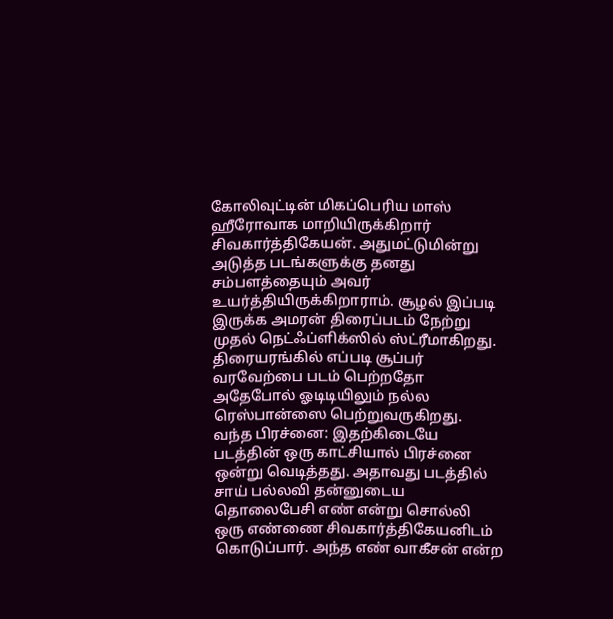கோலிவுட்டின் மிகப்பெரிய மாஸ் ஹீரோவாக மாறியிருக்கிறார் சிவகார்த்திகேயன். அதுமட்டுமின்று அடுத்த படங்களுக்கு தனது சம்பளத்தையும் அவர் உயர்த்தியிருக்கிறாராம். சூழல் இப்படி இருக்க அமரன் திரைப்படம் நேற்று முதல் நெட்ஃப்ளிக்ஸில் ஸ்ட்ரீமாகிறது. திரையரங்கில் எப்படி சூப்பர் வரவேற்பை படம் பெற்றதோ அதேபோல் ஓடிடியிலும் நல்ல ரெஸ்பான்ஸை பெற்றுவருகிறது.
வந்த பிரச்னை: இதற்கிடையே படத்தின் ஒரு காட்சியால் பிரச்னை ஒன்று வெடித்தது. அதாவது படத்தில் சாய் பல்லவி தன்னுடைய தொலைபேசி எண் என்று சொல்லி ஒரு எண்ணை சிவகார்த்திகேயனிடம் கொடுப்பார். அந்த எண் வாகீசன் என்ற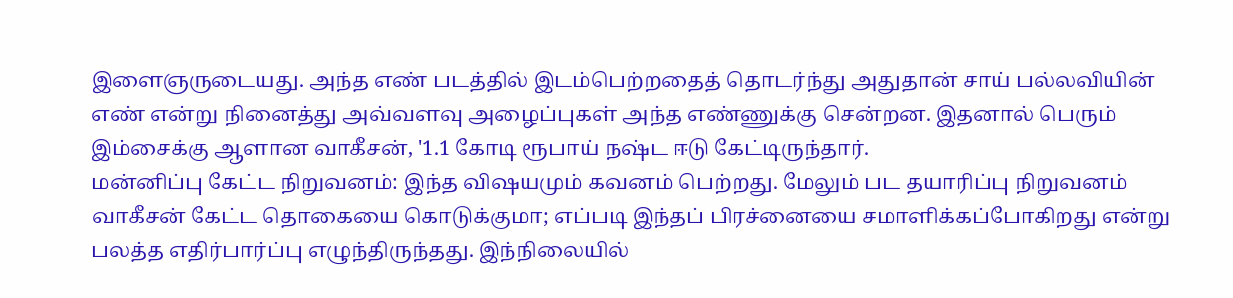இளைஞருடையது. அந்த எண் படத்தில் இடம்பெற்றதைத் தொடர்ந்து அதுதான் சாய் பல்லவியின் எண் என்று நினைத்து அவ்வளவு அழைப்புகள் அந்த எண்ணுக்கு சென்றன. இதனால் பெரும் இம்சைக்கு ஆளான வாகீசன், '1.1 கோடி ரூபாய் நஷ்ட ஈடு கேட்டிருந்தார்.
மன்னிப்பு கேட்ட நிறுவனம்: இந்த விஷயமும் கவனம் பெற்றது. மேலும் பட தயாரிப்பு நிறுவனம் வாகீசன் கேட்ட தொகையை கொடுக்குமா; எப்படி இந்தப் பிரச்னையை சமாளிக்கப்போகிறது என்று பலத்த எதிர்பார்ப்பு எழுந்திருந்தது. இந்நிலையில்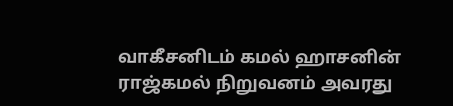வாகீசனிடம் கமல் ஹாசனின் ராஜ்கமல் நிறுவனம் அவரது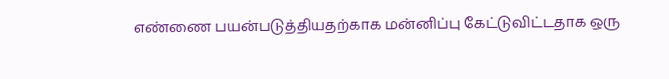எண்ணை பயன்படுத்தியதற்காக மன்னிப்பு கேட்டுவிட்டதாக ஒரு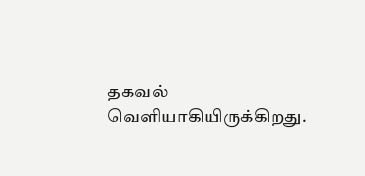தகவல் வெளியாகியிருக்கிறது.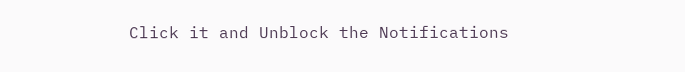Click it and Unblock the Notifications